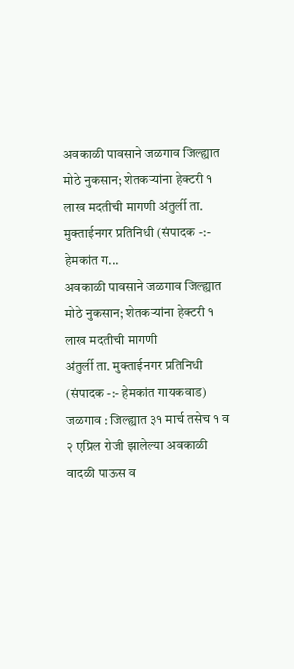अवकाळी पावसाने जळगाव जिल्ह्यात मोठे नुकसान; शेतकऱ्यांना हेक्टरी १ लाख मदतीची मागणी अंतुर्ली ता. मुक्ताईनगर प्रतिनिधी (संपादक -:- हेमकांत ग...
अवकाळी पावसाने जळगाव जिल्ह्यात मोठे नुकसान; शेतकऱ्यांना हेक्टरी १ लाख मदतीची मागणी
अंतुर्ली ता. मुक्ताईनगर प्रतिनिधी
(संपादक -:- हेमकांत गायकवाड)
जळगाव : जिल्ह्यात ३१ मार्च तसेच १ व २ एप्रिल रोजी झालेल्या अवकाळी वादळी पाऊस व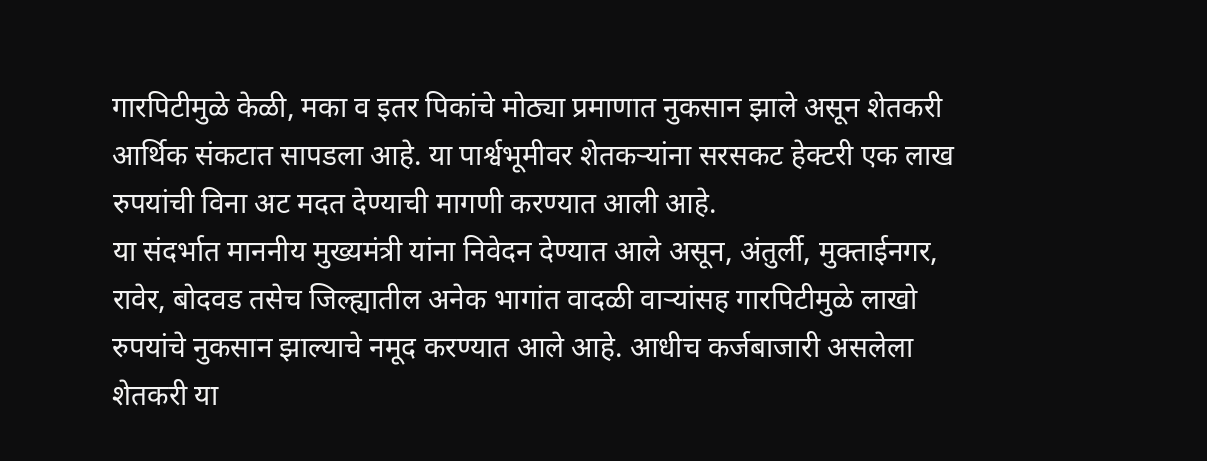गारपिटीमुळे केळी, मका व इतर पिकांचे मोठ्या प्रमाणात नुकसान झाले असून शेतकरी आर्थिक संकटात सापडला आहे. या पार्श्वभूमीवर शेतकऱ्यांना सरसकट हेक्टरी एक लाख रुपयांची विना अट मदत देण्याची मागणी करण्यात आली आहे.
या संदर्भात माननीय मुख्यमंत्री यांना निवेदन देण्यात आले असून, अंतुर्ली, मुक्ताईनगर, रावेर, बोदवड तसेच जिल्ह्यातील अनेक भागांत वादळी वाऱ्यांसह गारपिटीमुळे लाखो रुपयांचे नुकसान झाल्याचे नमूद करण्यात आले आहे. आधीच कर्जबाजारी असलेला शेतकरी या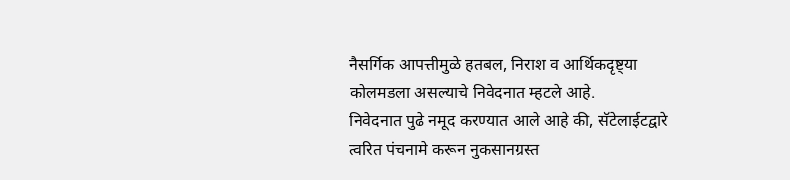नैसर्गिक आपत्तीमुळे हतबल, निराश व आर्थिकदृष्ट्या कोलमडला असल्याचे निवेदनात म्हटले आहे.
निवेदनात पुढे नमूद करण्यात आले आहे की, सॅटेलाईटद्वारे त्वरित पंचनामे करून नुकसानग्रस्त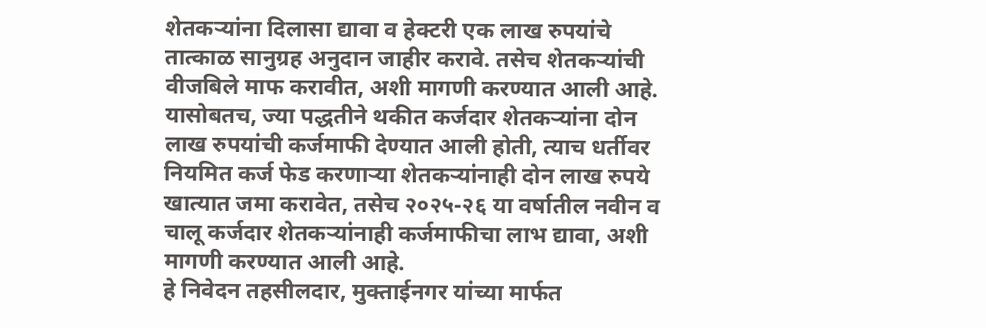शेतकऱ्यांना दिलासा द्यावा व हेक्टरी एक लाख रुपयांचे तात्काळ सानुग्रह अनुदान जाहीर करावे. तसेच शेतकऱ्यांची वीजबिले माफ करावीत, अशी मागणी करण्यात आली आहे.
यासोबतच, ज्या पद्धतीने थकीत कर्जदार शेतकऱ्यांना दोन लाख रुपयांची कर्जमाफी देण्यात आली होती, त्याच धर्तीवर नियमित कर्ज फेड करणाऱ्या शेतकऱ्यांनाही दोन लाख रुपये खात्यात जमा करावेत, तसेच २०२५-२६ या वर्षातील नवीन व चालू कर्जदार शेतकऱ्यांनाही कर्जमाफीचा लाभ द्यावा, अशी मागणी करण्यात आली आहे.
हे निवेदन तहसीलदार, मुक्ताईनगर यांच्या मार्फत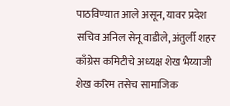पाठविण्यात आले असून, यावर प्रदेश सचिव अनिल सेनू वाडीले, अंतुर्ली शहर काँग्रेस कमिटीचे अध्यक्ष शेख भैय्याजी शेख करिम तसेच सामाजिक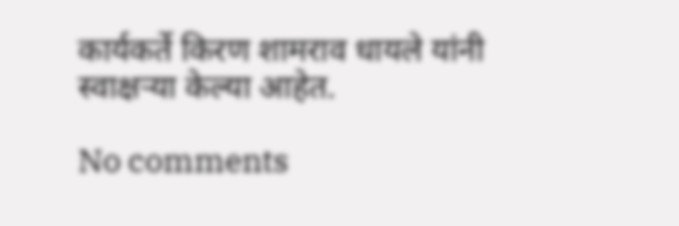कार्यकर्ते किरण शामराव धायले यांनी स्वाक्षऱ्या केल्या आहेत.

No comments